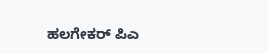ಹಲಗೇಕರ್ ಪಿಎ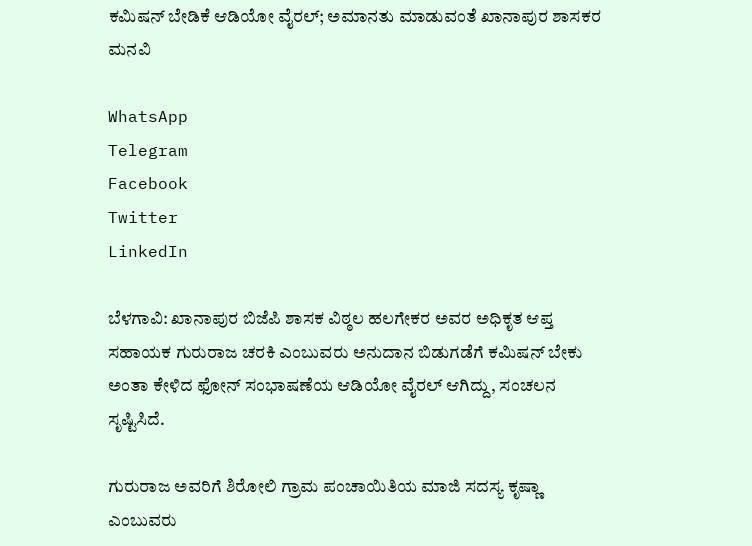ಕಮಿಷನ್ ಬೇಡಿಕೆ ಆಡಿಯೋ ವೈರಲ್; ಅಮಾನತು ಮಾಡುವಂತೆ ಖಾನಾಪುರ ಶಾಸಕರ ಮನವಿ

WhatsApp
Telegram
Facebook
Twitter
LinkedIn

ಬೆಳಗಾವಿ: ಖಾನಾಪುರ ಬಿಜೆಪಿ ಶಾಸಕ ವಿಠ್ಠಲ ಹಲಗೇಕರ ಅವರ ಅಧಿಕೃತ ಆಪ್ತ ಸಹಾಯಕ ಗುರುರಾಜ ಚರಕಿ ಎಂಬುವರು ಅನುದಾನ ಬಿಡುಗಡೆಗೆ ಕಮಿಷನ್ ಬೇಕು ಅಂತಾ ಕೇಳಿದ ಫೋನ್ ಸಂಭಾಷಣೆಯ ಆಡಿಯೋ ವೈರಲ್ ಆಗಿದ್ದು, ಸಂಚಲನ ಸೃಷ್ಟಿಸಿದೆ.

ಗುರುರಾಜ ಅವರಿಗೆ ಶಿರೋಲಿ ಗ್ರಾಮ ಪಂಚಾಯಿತಿಯ ಮಾಜಿ ಸದಸ್ಯ ಕೃಷ್ಣಾ ಎಂಬುವರು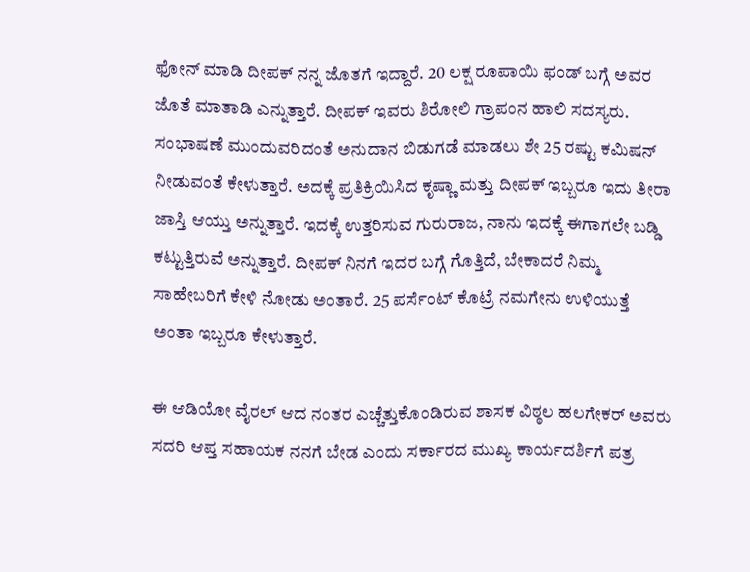ಫೋನ್ ಮಾಡಿ ದೀಪಕ್ ನನ್ನ ಜೊತಗೆ ಇದ್ದಾರೆ. 20 ಲಕ್ಷ ರೂಪಾಯಿ ಫಂಡ್ ಬಗ್ಗೆ ಅವರ ಜೊತೆ ಮಾತಾಡಿ ಎನ್ನುತ್ತಾರೆ. ದೀಪಕ್ ಇವರು ಶಿರೋಲಿ ಗ್ರಾಪಂನ ಹಾಲಿ ಸದಸ್ಯರು. ಸಂಭಾಷಣೆ ಮುಂದುವರಿದಂತೆ ಅನುದಾನ ಬಿಡುಗಡೆ ಮಾಡಲು ಶೇ 25 ರಷ್ಟು ಕಮಿಷನ್ ನೀಡುವಂತೆ ಕೇಳುತ್ತಾರೆ. ಅದಕ್ಕೆ ಪ್ರತಿಕ್ರಿಯಿಸಿದ ಕೃಷ್ಣಾ ಮತ್ತು ದೀಪಕ್ ಇಬ್ಬರೂ ಇದು ತೀರಾ ಜಾಸ್ತಿ ಆಯ್ತು ಅನ್ನುತ್ತಾರೆ. ಇದಕ್ಕೆ ಉತ್ತರಿಸುವ ಗುರುರಾಜ, ನಾನು ಇದಕ್ಕೆ ಈಗಾಗಲೇ ಬಡ್ಡಿ ಕಟ್ಟುತ್ತಿರುವೆ ಅನ್ನುತ್ತಾರೆ. ದೀಪಕ್ ನಿನಗೆ ಇದರ ಬಗ್ಗೆ ಗೊತ್ತಿದೆ, ಬೇಕಾದರೆ ನಿಮ್ಮ ಸಾಹೇಬರಿಗೆ ಕೇಳಿ ನೋಡು ಅಂತಾರೆ. 25 ಪರ್ಸೆಂಟ್ ಕೊಟ್ರೆ ನಮಗೇನು ಉಳಿಯುತ್ತೆ ಅಂತಾ ಇಬ್ಬರೂ ಕೇಳುತ್ತಾರೆ.

ಈ ಆಡಿಯೋ ವೈರಲ್ ಆದ ನಂತರ ಎಚ್ಚೆತ್ತುಕೊಂಡಿರುವ ಶಾಸಕ ವಿಠ್ಠಲ ಹಲಗೇಕರ್ ಅವರು ಸದರಿ ಆಪ್ತ ಸಹಾಯಕ ನನಗೆ ಬೇಡ ಎಂದು ಸರ್ಕಾರದ ಮುಖ್ಯ ಕಾರ್ಯದರ್ಶಿಗೆ ಪತ್ರ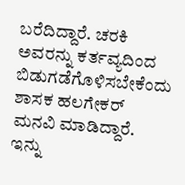ಬರೆದಿದ್ದಾರೆ. ಚರಕಿ ಅವರನ್ನು ಕರ್ತವ್ಯದಿಂದ ಬಿಡುಗಡೆಗೊಳಿಸಬೇಕೆಂದು ಶಾಸಕ ಹಲಗೇಕರ್ ಮನವಿ ಮಾಡಿದ್ದಾರೆ. ಇನ್ನು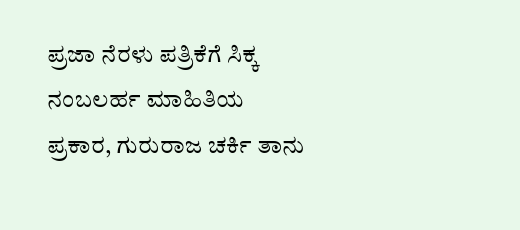ಪ್ರಜಾ ನೆರಳು ಪತ್ರಿಕೆಗೆ ಸಿಕ್ಕ ನಂಬಲರ್ಹ ಮಾಹಿತಿಯ ಪ್ರಕಾರ, ಗುರುರಾಜ ಚರ್ಕಿ ತಾನು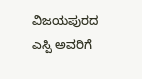ವಿಜಯಪುರದ ಎಸ್ಪಿ ಅವರಿಗೆ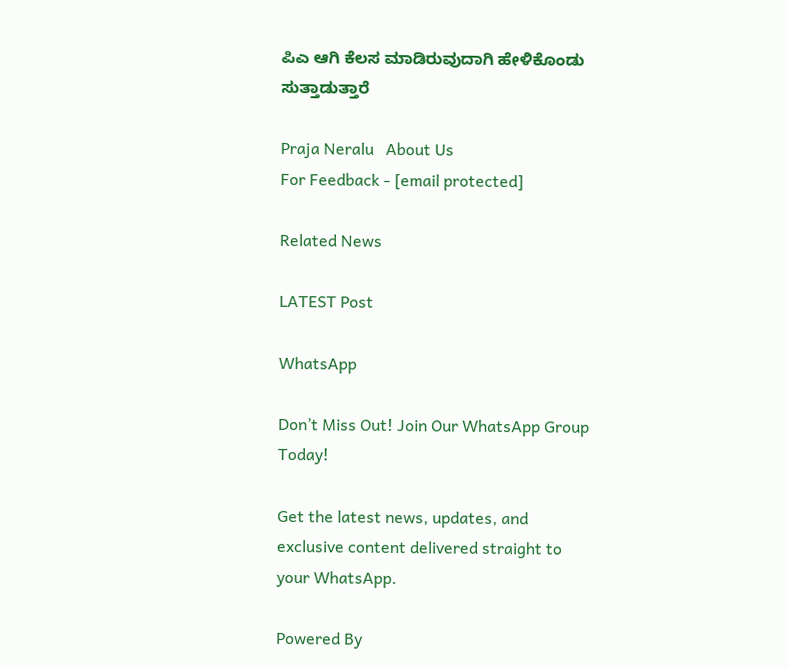ಪಿಎ ಆಗಿ ಕೆಲಸ ಮಾಡಿರುವುದಾಗಿ ಹೇಳಿಕೊಂಡು ಸುತ್ತಾಡುತ್ತಾರೆ

Praja Neralu   About Us
For Feedback - [email protected]

Related News

LATEST Post

WhatsApp

Don’t Miss Out! Join Our WhatsApp Group Today!

Get the latest news, updates, and exclusive content delivered straight to your WhatsApp.

Powered By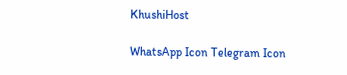KhushiHost

WhatsApp Icon Telegram Icon